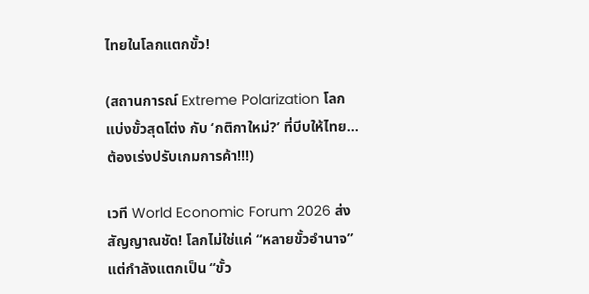ไทยในโลกแตกขั้ว!

(สถานการณ์ Extreme Polarization โลกแบ่งขั้วสุดโต่ง กับ ‘กติกาใหม่?’ ที่บีบให้ไทย…ต้องเร่งปรับเกมการค้า!!!)

เวที World Economic Forum 2026 ส่งสัญญาณชัด! โลกไม่ใช่แค่ “หลายขั้วอำนาจ” แต่กำลังแตกเป็น “ขั้ว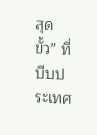สุดขั้ว” ที่บีบประเทศ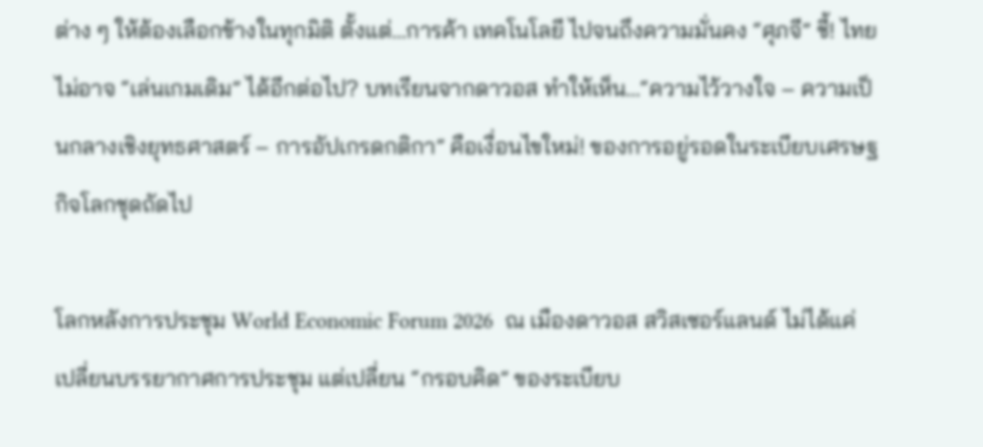ต่าง ๆ ให้ต้องเลือกข้างในทุกมิติ ตั้งแต่…การค้า เทคโนโลยี ไปจนถึงความมั่นคง “ศุภจี” ชี้! ไทยไม่อาจ “เล่นเกมเดิม” ได้อีกต่อไป? บทเรียนจากดาวอส ทำให้เห็น…“ความไว้วางใจ – ความเป็นกลางเชิงยุทธศาสตร์ – การอัปเกรดกติกา” คือเงื่อนไขใหม่! ของการอยู่รอดในระเบียบเศรษฐกิจโลกชุดถัดไป

โลกหลังการประชุม World Economic Forum 2026  ณ เมืองดาวอส สวิสเซอร์แลนด์ ไม่ได้แค่เปลี่ยนบรรยากาศการประชุม แต่เปลี่ยน “กรอบคิด” ของระเบียบ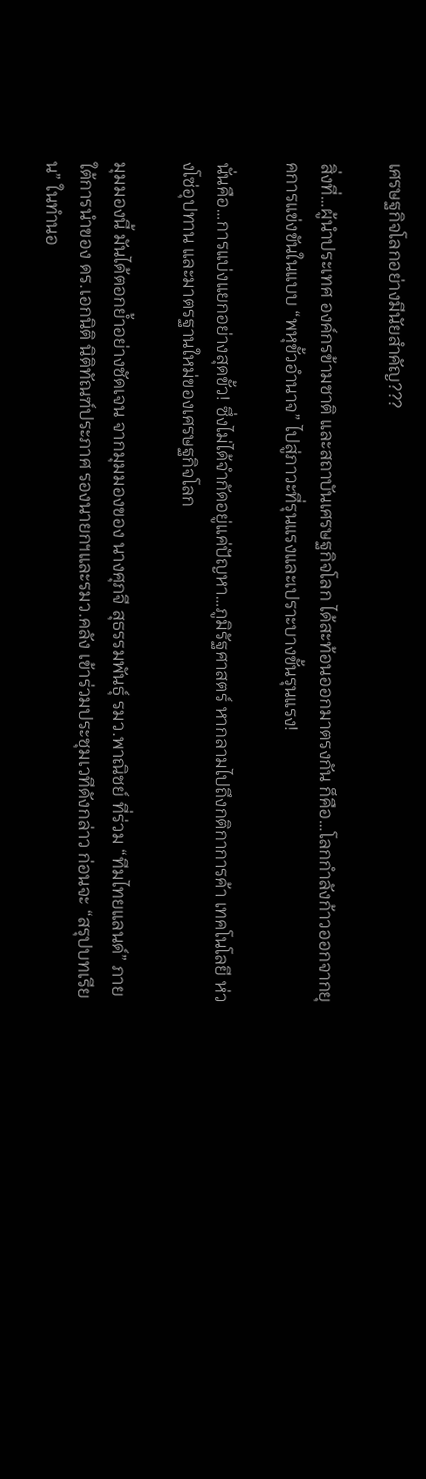เศรษฐกิจโลกอย่างมีนัยสำคัญ???

สิ่งที่…ผู้นำประเทศ องค์กรข้ามชาติ และสถาบันเศรษฐกิจโลก ได้สะท้อนออกมาตรงกัน ก็คือ…โลกกำลังก้าวออกจากยุคการแข่งขันในแบบ “พหุขั้วอำนาจ” ไปสู่ภาวะที่รุนแรงและเปราะบางขั้นรุนแรง!

นั่นคือ…การแบ่งแยกอย่างสุดขั้ว! ซึ่งไม่ได้จำกัดอยู่แค่ปัญหา…ภูมิรัฐศาสตร์ หากลามไปถึงกติกาการค้า เทคโนโลยี ห่วงโซ่อุปทาน และมาตรฐานใหม่ของเศรษฐกิจโลก

มุมมองนี้ มันได้ตอกย้ำอย่างชัดเจน จากมุมมองของ นางศุภจี สุธรรมพันธุ์ รมว.พาณิชย์ ที่ร่วม “ทีมไทยแลนด์” ภายใต้การนำของ ดร.เอกนิติ นิติทัณฑ์ประภาศ รองนายกฯและรมว.คลัง เข้าร่วมประชุมเวทีดังกล่าว ก่อนจะ “สรุปบทเรียน” ในทำนอ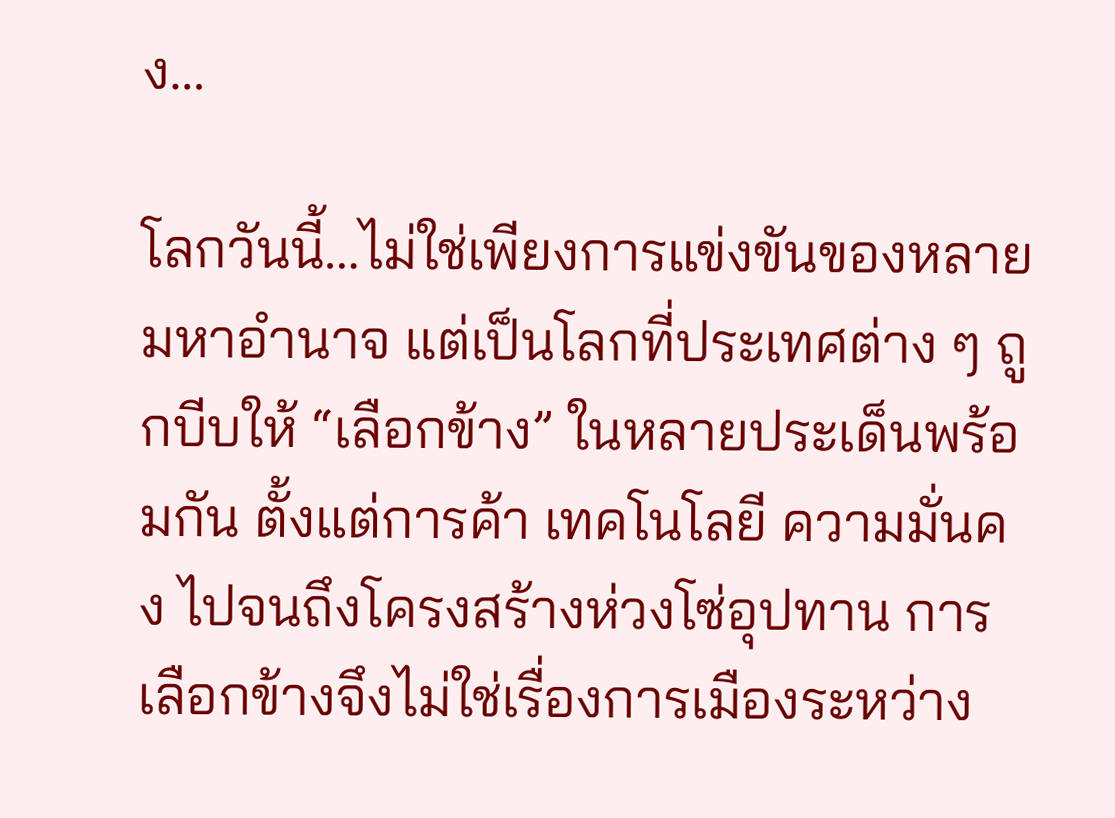ง…

โลกวันนี้…ไม่ใช่เพียงการแข่งขันของหลายมหาอำนาจ แต่เป็นโลกที่ประเทศต่าง ๆ ถูกบีบให้ “เลือกข้าง” ในหลายประเด็นพร้อมกัน ตั้งแต่การค้า เทคโนโลยี ความมั่นคง ไปจนถึงโครงสร้างห่วงโซ่อุปทาน การเลือกข้างจึงไม่ใช่เรื่องการเมืองระหว่าง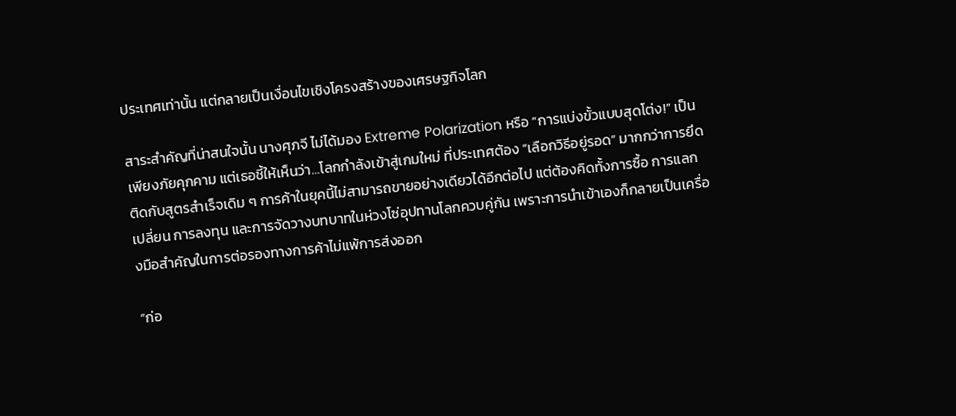ประเทศเท่านั้น แต่กลายเป็นเงื่อนไขเชิงโครงสร้างของเศรษฐกิจโลก

สาระสำคัญที่น่าสนใจนั้น นางศุภจี ไม่ได้มอง Extreme Polarization หรือ “การแบ่งขั้วแบบสุดโต่ง!” เป็นเพียงภัยคุกคาม แต่เธอชี้ให้เห็นว่า…โลกกำลังเข้าสู่เกมใหม่ ที่ประเทศต้อง “เลือกวิธีอยู่รอด” มากกว่าการยึดติดกับสูตรสำเร็จเดิม ๆ การค้าในยุคนี้ไม่สามารถขายอย่างเดียวได้อีกต่อไป แต่ต้องคิดทั้งการซื้อ การแลกเปลี่ยน การลงทุน และการจัดวางบทบาทในห่วงโซ่อุปทานโลกควบคู่กัน เพราะการนำเข้าเองก็กลายเป็นเครื่องมือสำคัญในการต่อรองทางการค้าไม่แพ้การส่งออก

“ก่อ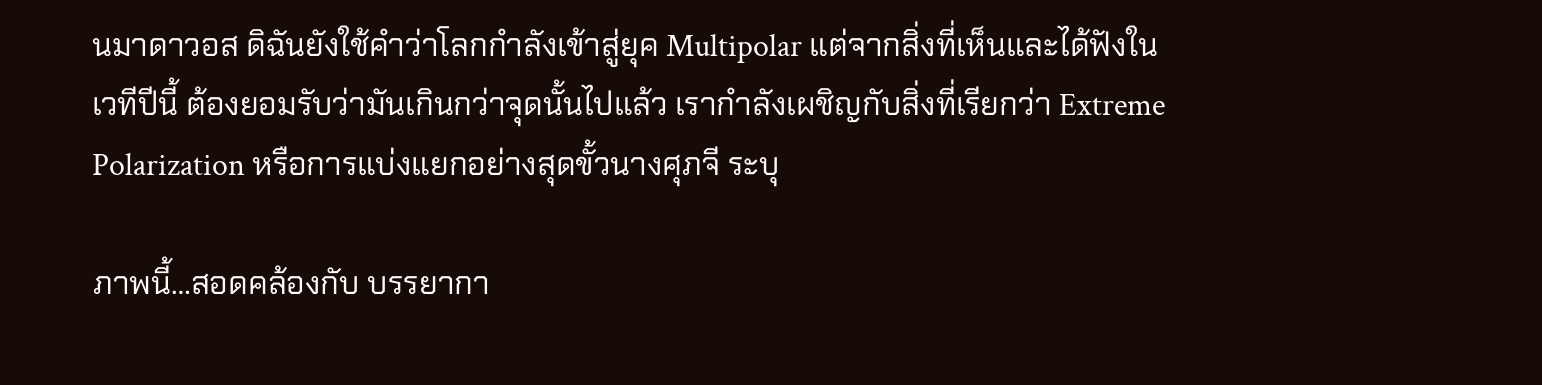นมาดาวอส ดิฉันยังใช้คำว่าโลกกำลังเข้าสู่ยุค Multipolar แต่จากสิ่งที่เห็นและได้ฟังในเวทีปีนี้ ต้องยอมรับว่ามันเกินกว่าจุดนั้นไปแล้ว เรากำลังเผชิญกับสิ่งที่เรียกว่า Extreme Polarization หรือการแบ่งแยกอย่างสุดขั้วนางศุภจี ระบุ

ภาพนี้…สอดคล้องกับ บรรยากา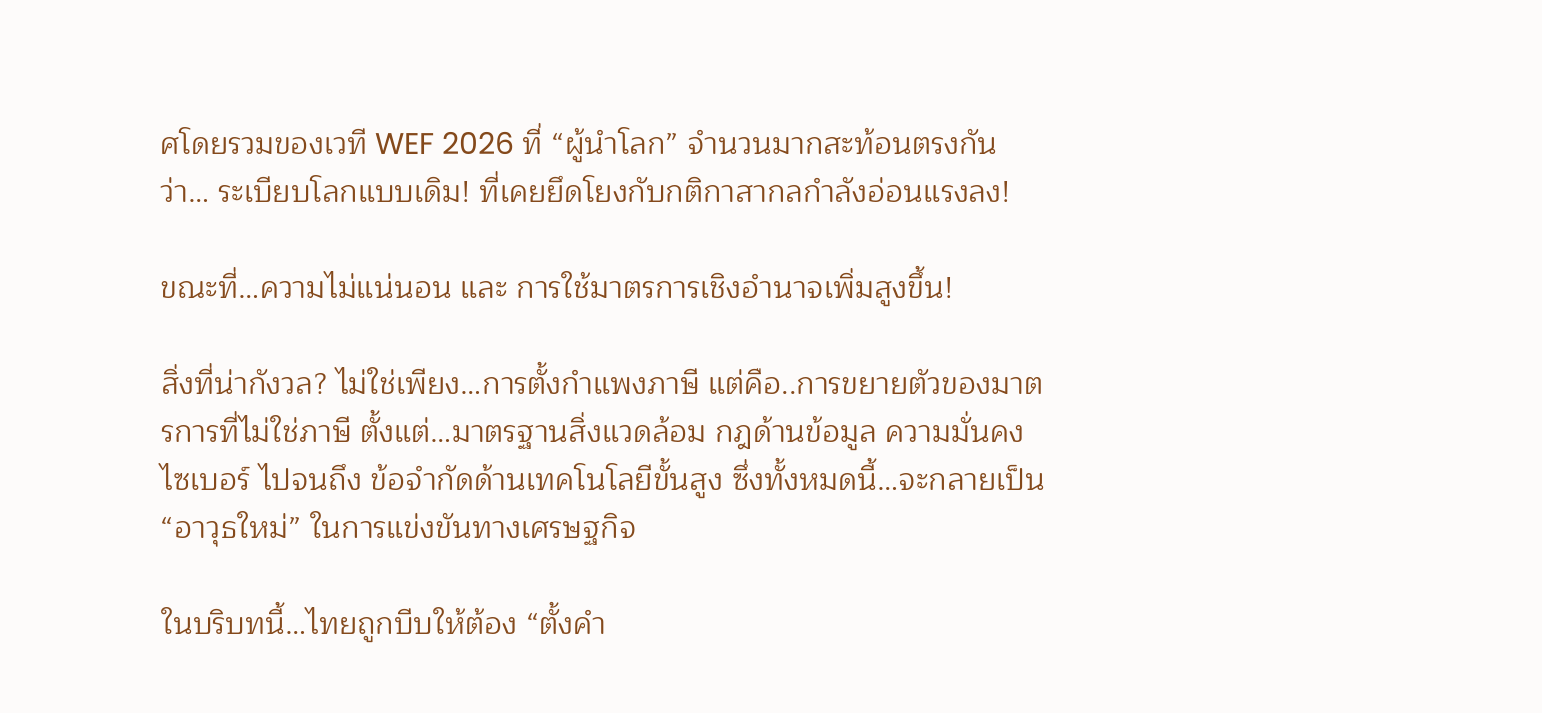ศโดยรวมของเวที WEF 2026 ที่ “ผู้นำโลก” จำนวนมากสะท้อนตรงกันว่า… ระเบียบโลกแบบเดิม! ที่เคยยึดโยงกับกติกาสากลกำลังอ่อนแรงลง!

ขณะที่…ความไม่แน่นอน และ การใช้มาตรการเชิงอำนาจเพิ่มสูงขึ้น!

สิ่งที่น่ากังวล? ไม่ใช่เพียง…การตั้งกำแพงภาษี แต่คือ..การขยายตัวของมาตรการที่ไม่ใช่ภาษี ตั้งแต่…มาตรฐานสิ่งแวดล้อม กฎด้านข้อมูล ความมั่นคงไซเบอร์ ไปจนถึง ข้อจำกัดด้านเทคโนโลยีขั้นสูง ซึ่งทั้งหมดนี้…จะกลายเป็น “อาวุธใหม่” ในการแข่งขันทางเศรษฐกิจ

ในบริบทนี้…ไทยถูกบีบให้ต้อง “ตั้งคำ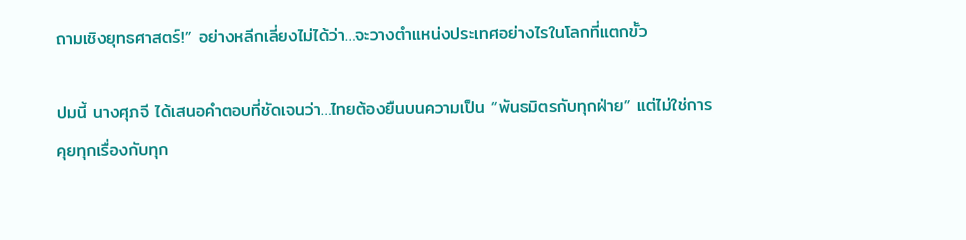ถามเชิงยุทธศาสตร์!” อย่างหลีกเลี่ยงไม่ได้ว่า…จะวางตำแหน่งประเทศอย่างไรในโลกที่แตกขั้ว

ปมนี้ นางศุภจี ได้เสนอคำตอบที่ชัดเจนว่า…ไทยต้องยืนบนความเป็น “พันธมิตรกับทุกฝ่าย” แต่ไม่ใช่การคุยทุกเรื่องกับทุก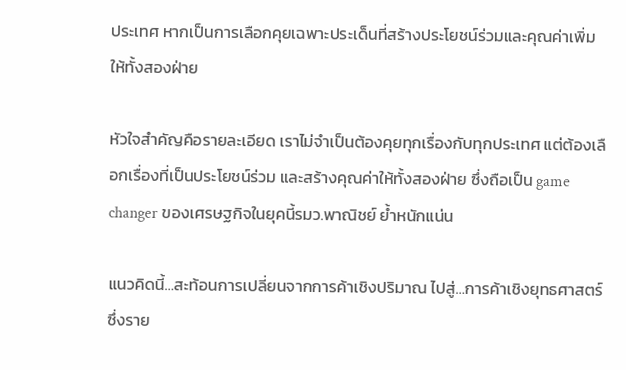ประเทศ หากเป็นการเลือกคุยเฉพาะประเด็นที่สร้างประโยชน์ร่วมและคุณค่าเพิ่มให้ทั้งสองฝ่าย

หัวใจสำคัญคือรายละเอียด เราไม่จำเป็นต้องคุยทุกเรื่องกับทุกประเทศ แต่ต้องเลือกเรื่องที่เป็นประโยชน์ร่วม และสร้างคุณค่าให้ทั้งสองฝ่าย ซึ่งถือเป็น game changer ของเศรษฐกิจในยุคนี้รมว.พาณิชย์ ย้ำหนักแน่น

แนวคิดนี้…สะท้อนการเปลี่ยนจากการค้าเชิงปริมาณ ไปสู่…การค้าเชิงยุทธศาสตร์ ซึ่งราย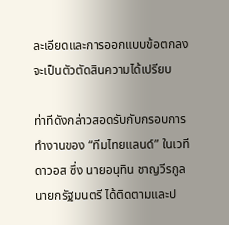ละเอียดและการออกแบบข้อตกลงจะเป็นตัวตัดสินความได้เปรียบ

ท่าทีดังกล่าวสอดรับกับกรอบการทำงานของ “ทีมไทยแลนด์” ในเวทีดาวอส ซึ่ง นายอนุทิน ชาญวีรกูล นายกรัฐมนตรี ได้ติดตามและป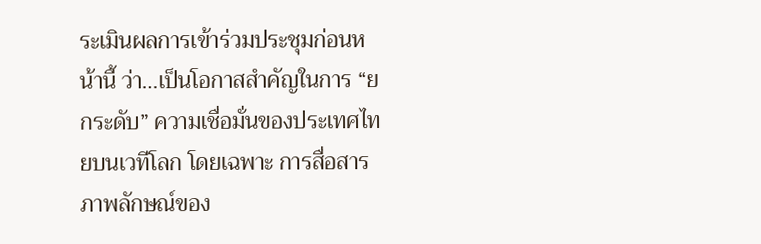ระเมินผลการเข้าร่วมประชุมก่อนหน้านี้ ว่า…เป็นโอกาสสำคัญในการ “ยกระดับ” ความเชื่อมั่นของประเทศไทยบนเวทีโลก โดยเฉพาะ การสื่อสารภาพลักษณ์ของ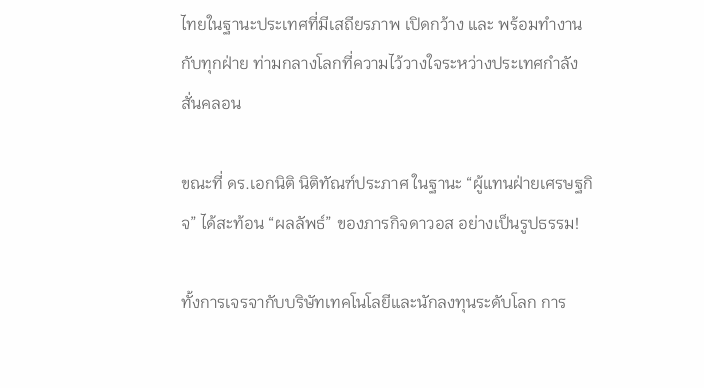ไทยในฐานะประเทศที่มีเสถียรภาพ เปิดกว้าง และ พร้อมทำงานกับทุกฝ่าย ท่ามกลางโลกที่ความไว้วางใจระหว่างประเทศกำลังสั่นคลอน

ขณะที่ ดร.เอกนิติ นิติทัณฑ์ประภาศ ในฐานะ “ผู้แทนฝ่ายเศรษฐกิจ” ได้สะท้อน “ผลลัพธ์” ของภารกิจดาวอส อย่างเป็นรูปธรรม!

ทั้งการเจรจากับบริษัทเทคโนโลยีและนักลงทุนระดับโลก การ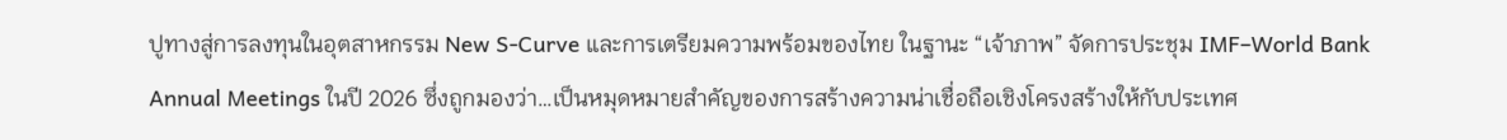ปูทางสู่การลงทุนในอุตสาหกรรม New S-Curve และการเตรียมความพร้อมของไทย ในฐานะ “เจ้าภาพ” จัดการประชุม IMF–World Bank Annual Meetings ในปี 2026 ซึ่งถูกมองว่า…เป็นหมุดหมายสำคัญของการสร้างความน่าเชื่อถือเชิงโครงสร้างให้กับประเทศ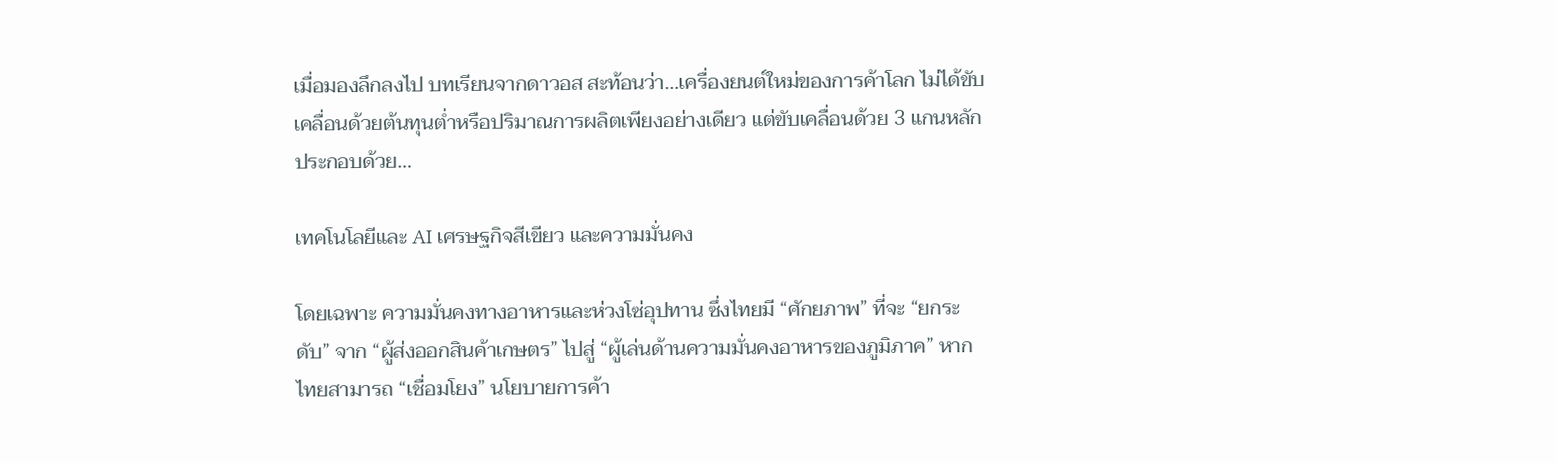เมื่อมองลึกลงไป บทเรียนจากดาวอส สะท้อนว่า…เครื่องยนต์ใหม่ของการค้าโลก ไม่ได้ขับเคลื่อนด้วยต้นทุนต่ำหรือปริมาณการผลิตเพียงอย่างเดียว แต่ขับเคลื่อนด้วย 3 แกนหลัก ประกอบด้วย…

เทคโนโลยีและ AI เศรษฐกิจสีเขียว และความมั่นคง

โดยเฉพาะ ความมั่นคงทางอาหารและห่วงโซ่อุปทาน ซึ่งไทยมี “ศักยภาพ” ที่จะ “ยกระดับ” จาก “ผู้ส่งออกสินค้าเกษตร” ไปสู่ “ผู้เล่นด้านความมั่นคงอาหารของภูมิภาค” หากไทยสามารถ “เชื่อมโยง” นโยบายการค้า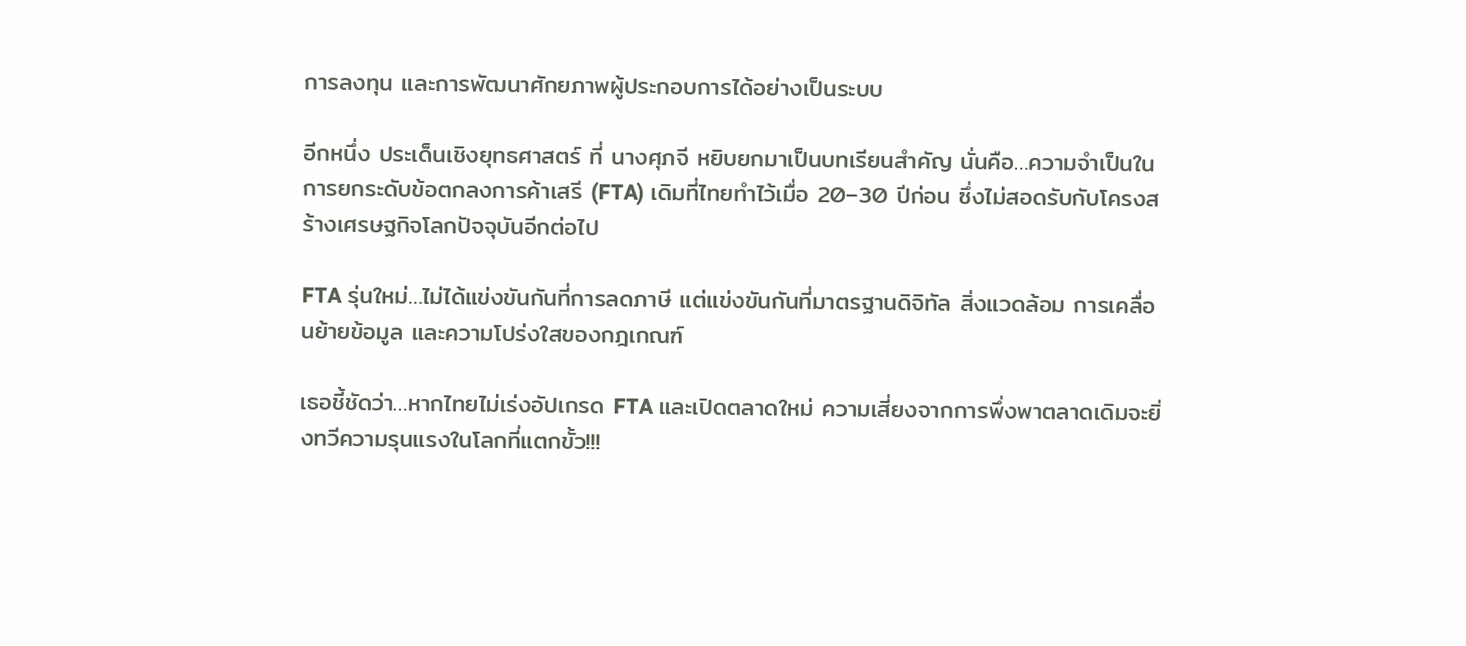การลงทุน และการพัฒนาศักยภาพผู้ประกอบการได้อย่างเป็นระบบ

อีกหนึ่ง ประเด็นเชิงยุทธศาสตร์ ที่ นางศุภจี หยิบยกมาเป็นบทเรียนสำคัญ นั่นคือ…ความจำเป็นในการยกระดับข้อตกลงการค้าเสรี (FTA) เดิมที่ไทยทำไว้เมื่อ 20–30 ปีก่อน ซึ่งไม่สอดรับกับโครงสร้างเศรษฐกิจโลกปัจจุบันอีกต่อไป

FTA รุ่นใหม่…ไม่ได้แข่งขันกันที่การลดภาษี แต่แข่งขันกันที่มาตรฐานดิจิทัล สิ่งแวดล้อม การเคลื่อนย้ายข้อมูล และความโปร่งใสของกฎเกณฑ์

เธอชี้ชัดว่า…หากไทยไม่เร่งอัปเกรด FTA และเปิดตลาดใหม่ ความเสี่ยงจากการพึ่งพาตลาดเดิมจะยิ่งทวีความรุนแรงในโลกที่แตกขั้ว!!!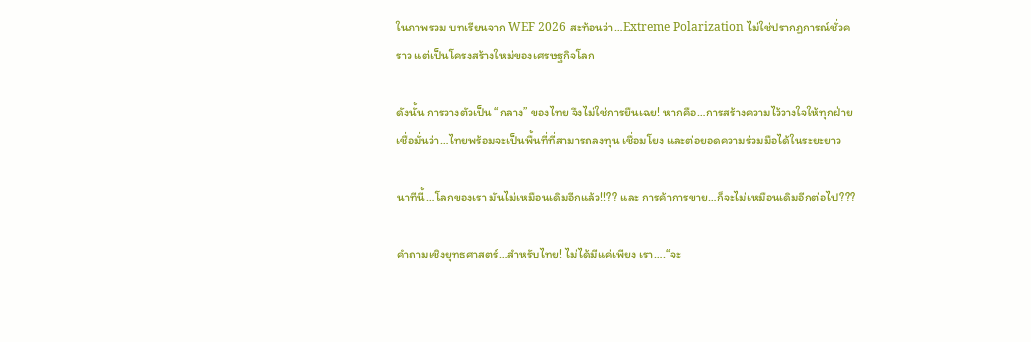ในภาพรวม บทเรียนจาก WEF 2026 สะท้อนว่า…Extreme Polarization ไม่ใช่ปรากฏการณ์ชั่วคราว แต่เป็นโครงสร้างใหม่ของเศรษฐกิจโลก

ดังนั้น การวางตัวเป็น “กลาง” ของไทย จึงไม่ใช่การยืนเฉย! หากคือ…การสร้างความไว้วางใจให้ทุกฝ่ายเชื่อมั่นว่า…ไทยพร้อมจะเป็นพื้นที่ที่สามารถลงทุน เชื่อมโยง และต่อยอดความร่วมมือได้ในระยะยาว

นาทีนี้…โลกของเรา มันไม่เหมือนเดิมอีกแล้ว!!?? และ การค้าการขาย…ก็จะไม่เหมือนเดิมอีกต่อไป???

คำถามเชิงยุทธศาสตร์…สำหรับไทย! ไม่ได้มีแค่เพียง เรา….“จะ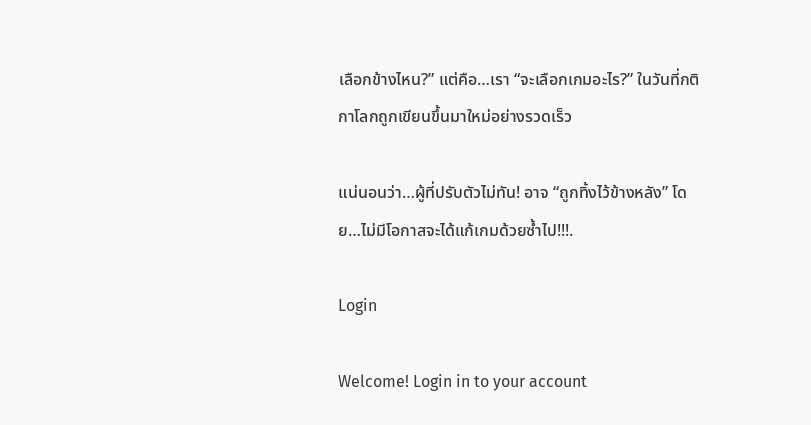เลือกข้างไหน?” แต่คือ…เรา “จะเลือกเกมอะไร?” ในวันที่กติกาโลกถูกเขียนขึ้นมาใหม่อย่างรวดเร็ว

แน่นอนว่า…ผู้ที่ปรับตัวไม่ทัน! อาจ “ถูกทิ้งไว้ข้างหลัง” โดย…ไม่มีโอกาสจะได้แก้เกมด้วยซ้ำไป!!!.

Login

Welcome! Login in to your account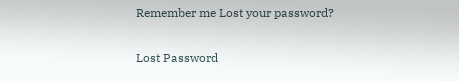Remember me Lost your password?

Lost Password